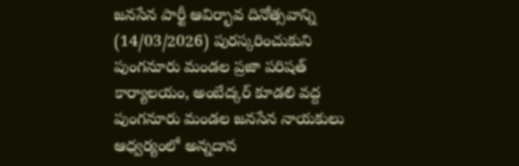జనసేన పార్టీ ఆవిర్భావ దినోత్సవాన్ని (14/03/2026) పురస్కరించుకుని పుంగనూరు మండల ప్రజా పరిషత్ కార్యాలయం, అంబేద్కర్ కూడలి వద్ద పుంగనూరు మండల జనసేన నాయకులు ఆధ్వర్యంలో అన్నదాన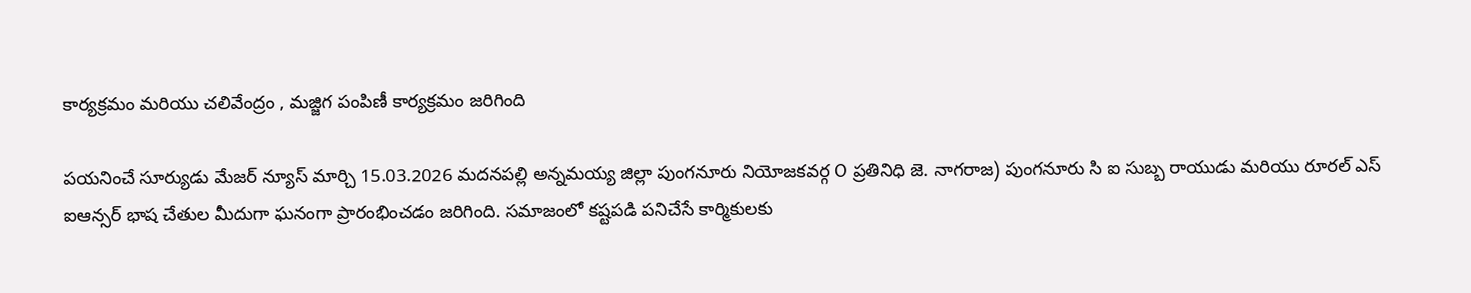కార్యక్రమం మరియు చలివేంద్రం , మజ్జిగ పంపిణీ కార్యక్రమం జరిగింది

పయనించే సూర్యుడు మేజర్ న్యూస్ మార్చి 15.03.2026 మదనపల్లి అన్నమయ్య జిల్లా పుంగనూరు నియోజకవర్గ O ప్రతినిధి జె. నాగరాజ) పుంగనూరు సి ఐ సుబ్బ రాయుడు మరియు రూరల్ ఎస్ ఐఆన్సర్ భాష చేతుల మీదుగా ఘనంగా ప్రారంభించడం జరిగింది. సమాజంలో కష్టపడి పనిచేసే కార్మికులకు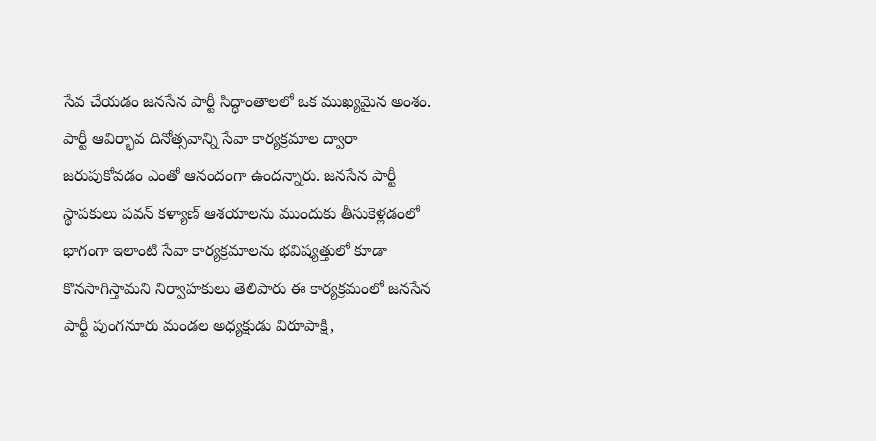సేవ చేయడం జనసేన పార్టీ సిద్ధాంతాలలో ఒక ముఖ్యమైన అంశం. పార్టీ ఆవిర్భావ దినోత్సవాన్ని సేవా కార్యక్రమాల ద్వారా జరుపుకోవడం ఎంతో ఆనందంగా ఉందన్నారు. జనసేన పార్టీ స్థాపకులు పవన్ కళ్యాణ్ ఆశయాలను ముందుకు తీసుకెళ్లడంలో భాగంగా ఇలాంటి సేవా కార్యక్రమాలను భవిష్యత్తులో కూడా కొనసాగిస్తామని నిర్వాహకులు తెలిపారు ఈ కార్యక్రమంలో జనసేన పార్టీ పుంగనూరు మండల అధ్యక్షుడు విరూపాక్షి,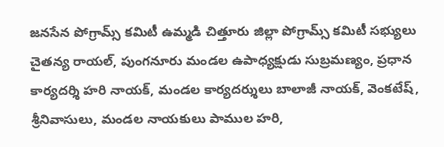జనసేన పోగ్రామ్స్ కమిటీ ఉమ్మడి చిత్తూరు జిల్లా పోగ్రామ్స్ కమిటీ సభ్యులు చైతన్య రాయల్, పుంగనూరు మండల ఉపాధ్యక్షుడు సుబ్రమణ్యం, ప్రధాన కార్యదర్శి హరి నాయక్, మండల కార్యదర్శులు బాలాజీ నాయక్, వెంకటేష్, శ్రీనివాసులు, మండల నాయకులు పాముల హరి,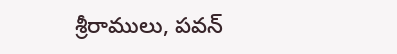శ్రీరాములు, పవన్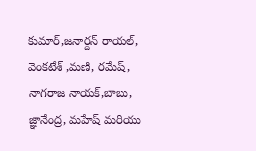కుమార్,జనార్దన్ రాయల్, వెంకటేశ్ ,మణి, రమేష్, నాగరాజ నాయక్,బాబు, జ్ఞానేంద్ర, మహేష్ మరియు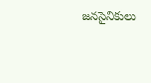జనసైనికులు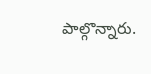పాల్గొన్నారు.